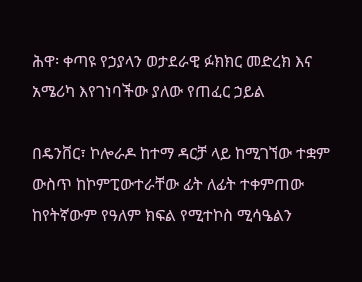ሕዋ፡ ቀጣዩ የኃያላን ወታደራዊ ፉክክር መድረክ እና አሜሪካ እየገነባችው ያለው የጠፈር ኃይል

በዴንቨር፣ ኮሎራዶ ከተማ ዳርቻ ላይ ከሚገኘው ተቋም ውስጥ ከኮምፒውተራቸው ፊት ለፊት ተቀምጠው ከየትኛውም የዓለም ክፍል የሚተኮስ ሚሳዔልን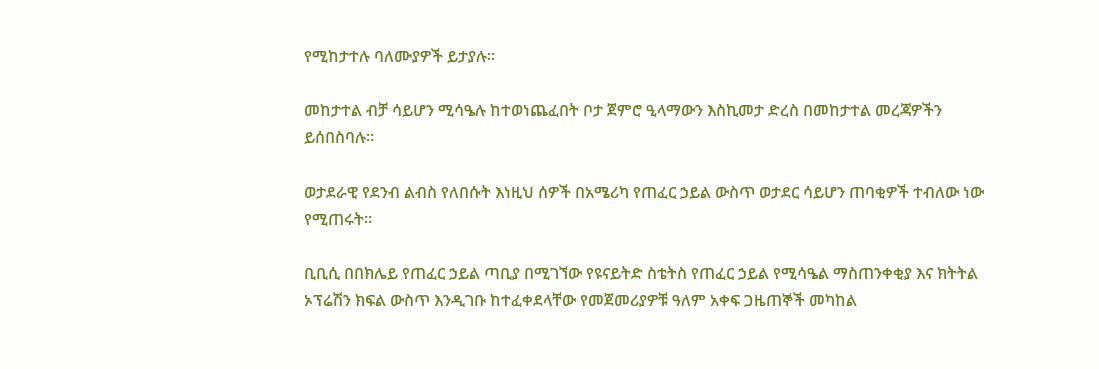የሚከታተሉ ባለሙያዎች ይታያሉ።

መከታተል ብቻ ሳይሆን ሚሳዔሉ ከተወነጨፈበት ቦታ ጀምሮ ዒላማውን እስኪመታ ድረስ በመከታተል መረጃዎችን ይሰበስባሉ።

ወታደራዊ የደንብ ልብስ የለበሱት እነዚህ ሰዎች በአሜሪካ የጠፈር ኃይል ውስጥ ወታደር ሳይሆን ጠባቂዎች ተብለው ነው የሚጠሩት።

ቢቢሲ በበክሌይ የጠፈር ኃይል ጣቢያ በሚገኘው የዩናይትድ ስቴትስ የጠፈር ኃይል የሚሳዔል ማስጠንቀቂያ እና ክትትል ኦፕሬሽን ክፍል ውስጥ እንዲገቡ ከተፈቀደላቸው የመጀመሪያዎቹ ዓለም አቀፍ ጋዜጠኞች መካከል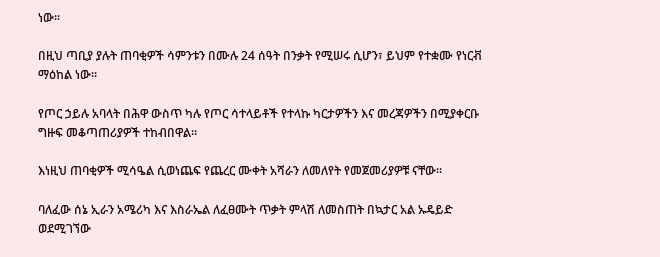ነው።

በዚህ ጣቢያ ያሉት ጠባቂዎች ሳምንቱን በሙሉ 24 ሰዓት በንቃት የሚሠሩ ሲሆን፣ ይህም የተቋሙ የነርቭ ማዕከል ነው።

የጦር ኃይሉ አባላት በሕዋ ውስጥ ካሉ የጦር ሳተላይቶች የተላኩ ካርታዎችን እና መረጃዎችን በሚያቀርቡ ግዙፍ መቆጣጠሪያዎች ተከብበዋል።

እነዚህ ጠባቂዎች ሚሳዔል ሲወነጨፍ የጨረር ሙቀት አሻራን ለመለየት የመጀመሪያዎቹ ናቸው።

ባለፈው ሰኔ ኢራን አሜሪካ እና እስራኤል ለፈፀሙት ጥቃት ምላሽ ለመስጠት በኳታር አል ኡዴይድ ወደሚገኘው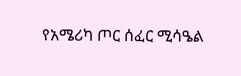የአሜሪካ ጦር ሰፈር ሚሳዔል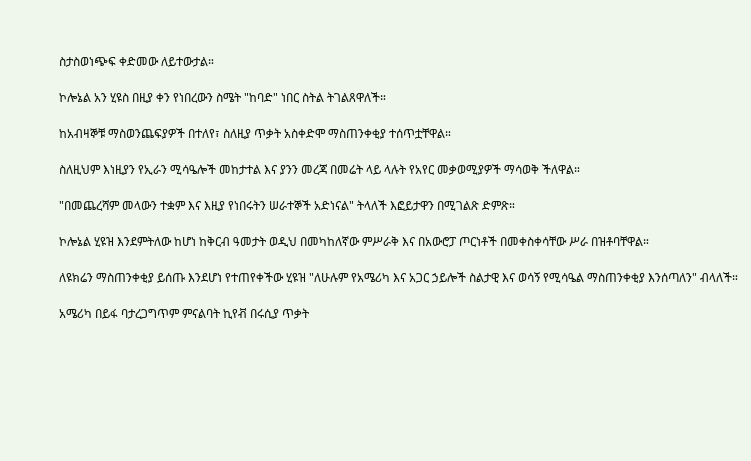ስታስወነጭፍ ቀድመው ለይተውታል።

ኮሎኔል አን ሂዩስ በዚያ ቀን የነበረውን ስሜት "ከባድ" ነበር ስትል ትገልጸዋለች።

ከአብዛኞቹ ማስወንጨፍያዎች በተለየ፣ ስለዚያ ጥቃት አስቀድሞ ማስጠንቀቂያ ተሰጥቷቸዋል።

ስለዚህም እነዚያን የኢራን ሚሳዔሎች መከታተል እና ያንን መረጃ በመሬት ላይ ላሉት የአየር መቃወሚያዎች ማሳወቅ ችለዋል።

"በመጨረሻም መላውን ተቋም እና እዚያ የነበሩትን ሠራተኞች አድነናል" ትላለች እፎይታዋን በሚገልጽ ድምጽ።

ኮሎኔል ሂዩዝ እንደምትለው ከሆነ ከቅርብ ዓመታት ወዲህ በመካከለኛው ምሥራቅ እና በአውሮፓ ጦርነቶች በመቀስቀሳቸው ሥራ በዝቶባቸዋል።

ለዩክሬን ማስጠንቀቂያ ይሰጡ እንደሆነ የተጠየቀችው ሂዩዝ "ለሁሉም የአሜሪካ እና አጋር ኃይሎች ስልታዊ እና ወሳኝ የሚሳዔል ማስጠንቀቂያ እንሰጣለን" ብላለች።

አሜሪካ በይፋ ባታረጋግጥም ምናልባት ኪየቭ በሩሲያ ጥቃት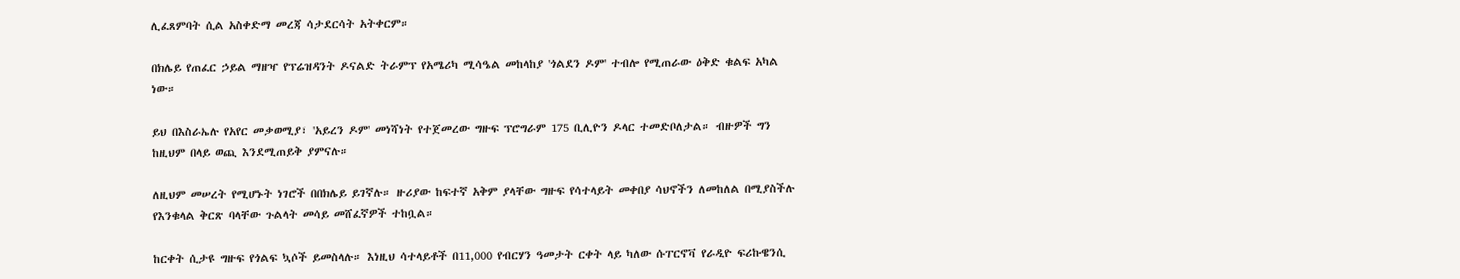ሊፈጸምባት ሲል አስቀድማ መረጃ ሳታደርሳት አትቀርም።

በክሌይ የጠፈር ኃይል ማዘዣ የፕሬዝዳንት ዶናልድ ትራምፕ የአሜሪካ ሚሳዔል መከላከያ 'ጎልደን ዶም' ተብሎ የሚጠራው ዕቅድ ቁልፍ አካል ነው።

ይህ በእስራኤሉ የአየር መቃወሚያ፣ 'አይረን ዶም' መነሻነት የተጀመረው ግዙፍ ፕሮግራም 175 ቢሊዮን ዶላር ተመድቦለታል። ብዙዎች ግን ከዚህም በላይ ወጪ እንደሚጠይቅ ያምናሉ።

ለዚህም መሠረት የሚሆኑት ነገሮች በበክሌይ ይገኛሉ። ዙሪያው ከፍተኛ አቅም ያላቸው ግዙፍ የሳተላይት መቀበያ ሳህኖችን ለመከለል በሚያስችሉ የእንቁላል ቅርጽ ባላቸው ጉልላት መሳይ መሸፈኛዎች ተከቧል።

ከርቀት ሲታዩ ግዙፍ የጎልፍ ኳሶች ይመስላሉ። እነዚህ ሳተላይቶች በ11,000 የብርሃን ዓመታት ርቀት ላይ ካለው ሱፐርኖቫ የራዲዮ ፍሪኩዌንሲ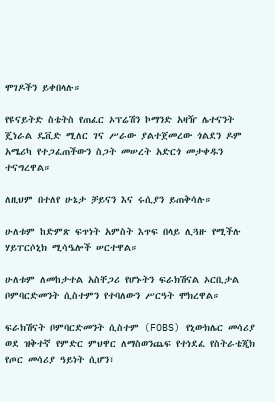ሞገዶችን ይቀበላሉ።

የዩናይትድ ስቴትስ የጠፈር ኦፕሬሽን ኮማንድ አዛዥ ሌተናንት ጄነራል ዴቪድ ሚለር ገና ሥራው ያልተጀመረው ጎልደን ዶም አሜሪካ የተጋፈጠችውን ስጋት መሠረት አድርጎ መታቀዱን ተናግረዋል።

ለዚህም በተለየ ሁኔታ ቻይናን እና ሩሲያን ይጠቅሳሉ።

ሁለቱም ከድምጽ ፍጥነት አምስት እጥፍ በላይ ሊጓዙ የሚችሉ ሃይፐርሶኒክ ሚሳዔሎች ሠርተዋል።

ሁለቱም ለመከታተል አስቸጋሪ የሆኑትን ፍራክሽናል ኦርቢታል ቦምባርድመንት ሲስተምን የተባለውን ሥርዓት ሞክረዋል።

ፍራክሽናት ቦምባርድመንት ሲስተም (FOBS) የኒውክሌር መሳሪያ ወደ ዝቅተኛ የምድር ምህዋር ለማስወንጨፍ የተነደፈ የስትራቴጂክ የጦር መሳሪያ ዓይነት ሲሆን፣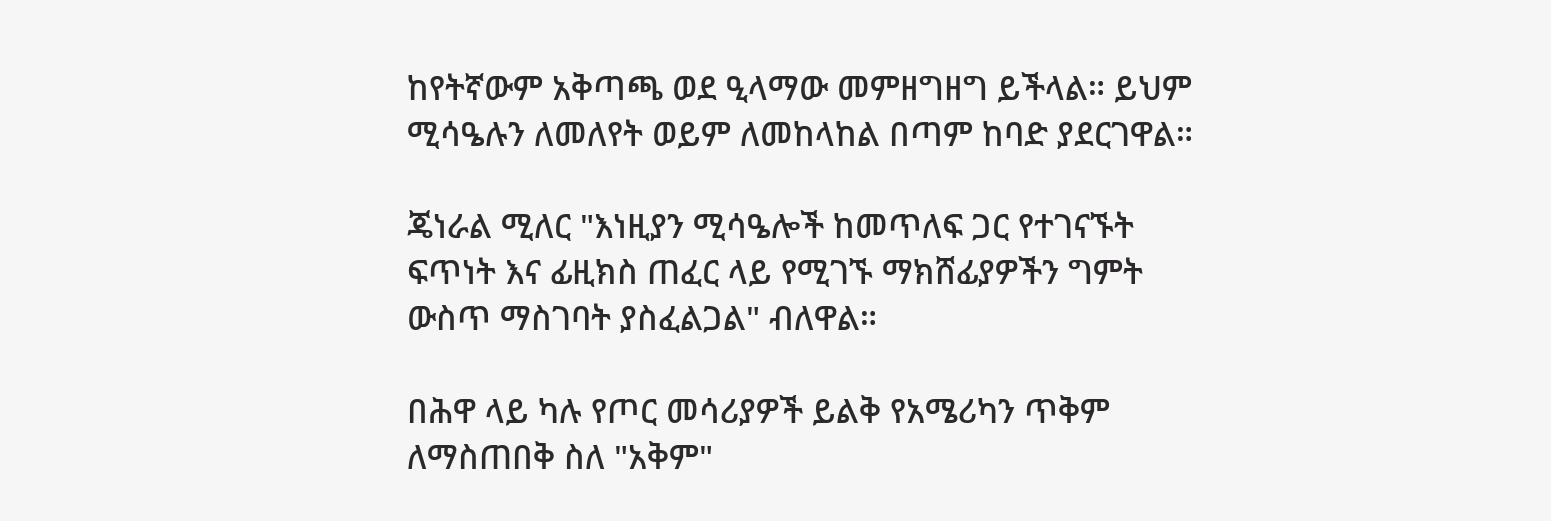ከየትኛውም አቅጣጫ ወደ ዒላማው መምዘግዘግ ይችላል። ይህም ሚሳዔሉን ለመለየት ወይም ለመከላከል በጣም ከባድ ያደርገዋል።

ጄነራል ሚለር "እነዚያን ሚሳዔሎች ከመጥለፍ ጋር የተገናኙት ፍጥነት እና ፊዚክስ ጠፈር ላይ የሚገኙ ማክሸፊያዎችን ግምት ውስጥ ማስገባት ያስፈልጋል" ብለዋል።

በሕዋ ላይ ካሉ የጦር መሳሪያዎች ይልቅ የአሜሪካን ጥቅም ለማስጠበቅ ስለ "አቅም"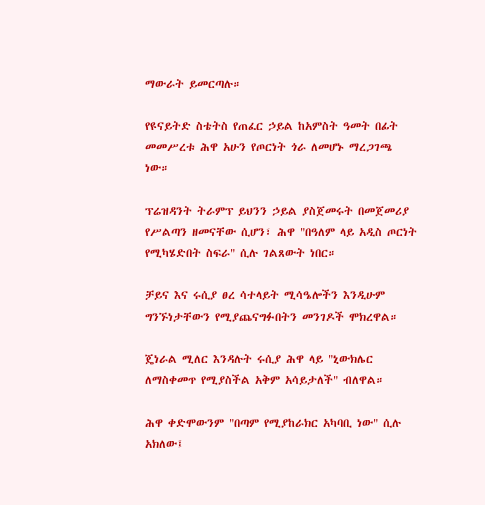ማውራት ይመርጣሉ።

የዩናይትድ ስቴትስ የጠፈር ኃይል ከአምስት ዓመት በፊት መመሥረቱ ሕዋ አሁን የጦርነት ጎራ ለመሆኑ ማረጋገጫ ነው።

ፕሬዝዳንት ትራምፕ ይህንን ኃይል ያስጀመሩት በመጀመሪያ የሥልጣን ዘመናቸው ሲሆን፣ ሕዋ "በዓለም ላይ አዲስ ጦርነት የሚካሄድበት ስፍራ" ሲሉ ገልጸውት ነበር።

ቻይና እና ሩሲያ ፀረ ሳተላይት ሚሳዔሎችን እንዲሁም ግንኙነታቸውን የሚያጨናግፉበትን መንገዶች ሞክረዋል።

ጄነራል ሚለር እንዳሉት ሩሲያ ሕዋ ላይ "ኒውክሌር ለማስቀመጥ የሚያስችል አቅም አሳይታለች" ብለዋል።

ሕዋ ቀድሞውንም "በጣም የሚያከራክር አካባቢ ነው" ሲሉ አክለው፤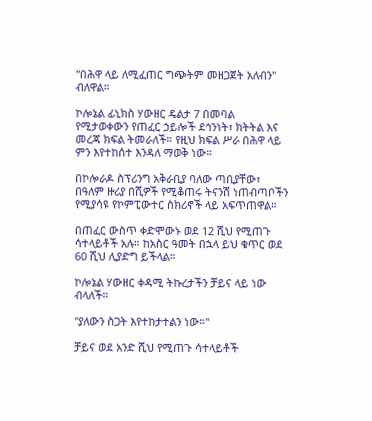"በሕዋ ላይ ለሚፈጠር ግጭትም መዘጋጀት አለብን" ብለዋል።

ኮሎኔል ፊኒክስ ሃውዘር ዴልታ 7 በመባል የሚታወቀውን የጠፈር ኃይሎች ደኅንነት፣ ክትትል እና መረጃ ክፍል ትመራለች። የዚህ ክፍል ሥራ በሕዋ ላይ ምን እየተከሰተ እንዳለ ማወቅ ነው።

በኮሎራዶ ስፕሪንግ አቅራቢያ ባለው ጣቢያቸው፣ በዓለም ዙሪያ በሺዎች የሚቆጠሩ ትናንሽ ነጠብጣቦችን የሚያሳዩ የኮምፒውተር ስክሪኖች ላይ አፍጥጠዋል።

በጠፈር ውስጥ ቀድሞውኑ ወደ 12 ሺህ የሚጠጉ ሳተላይቶች አሉ። ከአስር ዓመት በኋላ ይህ ቁጥር ወደ 60 ሺህ ሊያድግ ይችላል።

ኮሎኔል ሃውዘር ቀዳሚ ትኩረታችን ቻይና ላይ ነው ብላለች።

"ያለውን ስጋት እየተከታተልን ነው።"

ቻይና ወደ አንድ ሺህ የሚጠጉ ሳተላይቶች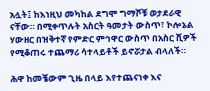አሏት፤ ከእነዚህ መካከል ደግሞ ግማሾቹ ወታደራዊ ናቸው። በሚቀጥሉት አስርት ዓመታት ውስጥ፣ ኮሎኔል ሃውዘር በዝቅተኛ የምድር ምኅዋር ውስጥ በአስር ሺዎች የሚቆጠሩ ተጨማሪ ሳተላይቶች ይኖሯታል ብላለች።

ሕዋ ከመቼውም ጊዜ በላይ እየተጨናነቀ እና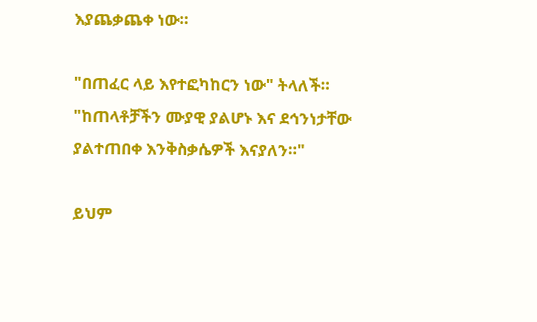እያጨቃጨቀ ነው።

"በጠፈር ላይ እየተፎካከርን ነው" ትላለች። "ከጠላቶቻችን ሙያዊ ያልሆኑ እና ደኅንነታቸው ያልተጠበቀ እንቅስቃሴዎች እናያለን።"

ይህም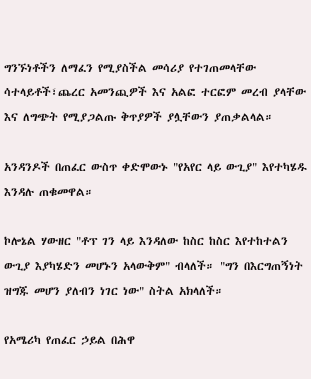ግንኙነቶችን ለማፈን የሚያስችል መሳሪያ የተገጠመላቸው ሳተላይቶች፣ጨረር አመንጪዎች እና አልፎ ተርፎም መረብ ያላቸው እና ለግጭት የሚያጋልጡ ቅጥያዎች ያሏቸውን ያጠቃልላል።

አንዳንዶች በጠፈር ውስጥ ቀድሞውኑ "የአየር ላይ ውጊያ" እየተካሄዱ እንዳሉ ጠቁመዋል።

ኮሎኔል ሃውዘር "ቶፕ ገን ላይ እንዳለው ከስር ከስር እየተከተልን ውጊያ እያካሄድን መሆኑን አላውቅም" ብላለች። "ግን በእርግጠኝነት ዝግጁ መሆን ያለብን ነገር ነው" ስትል አክላለች።

የአሜሪካ የጠፈር ኃይል በሕዋ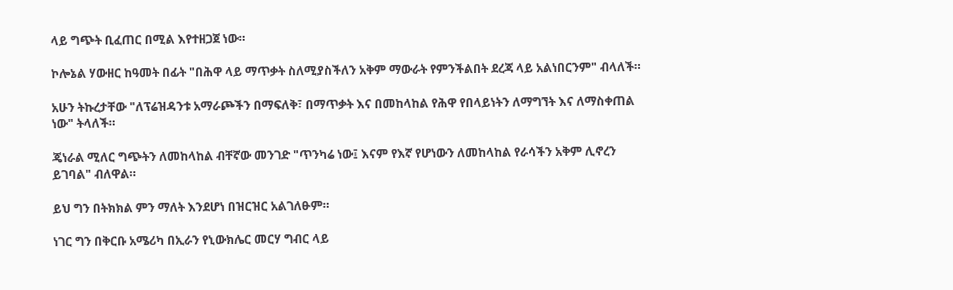ላይ ግጭት ቢፈጠር በሚል እየተዘጋጀ ነው።

ኮሎኔል ሃውዘር ከዓመት በፊት "በሕዋ ላይ ማጥቃት ስለሚያስችለን አቅም ማውራት የምንችልበት ደረጃ ላይ አልነበርንም" ብላለች።

አሁን ትኩረታቸው "ለፕሬዝዳንቱ አማራጮችን በማፍለቅ፣ በማጥቃት እና በመከላከል የሕዋ የበላይነትን ለማግኘት እና ለማስቀጠል ነው" ትላለች።

ጄነራል ሚለር ግጭትን ለመከላከል ብቸኛው መንገድ "ጥንካሬ ነው፤ እናም የእኛ የሆነውን ለመከላከል የራሳችን አቅም ሊኖረን ይገባል" ብለዋል።

ይህ ግን በትክክል ምን ማለት እንደሆነ በዝርዝር አልገለፁም።

ነገር ግን በቅርቡ አሜሪካ በኢራን የኒውክሌር መርሃ ግብር ላይ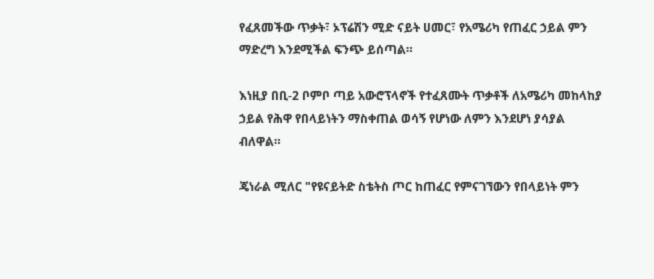የፈጸመችው ጥቃት፣ ኦፕሬሽን ሚድ ናይት ሀመር፣ የአሜሪካ የጠፈር ኃይል ምን ማድረግ እንደሚችል ፍንጭ ይሰጣል።

እነዚያ በቢ-2 ቦምቦ ጣይ አውሮፕላኖች የተፈጸሙት ጥቃቶች ለአሜሪካ መከላከያ ኃይል የሕዋ የበላይነትን ማስቀጠል ወሳኝ የሆነው ለምን እንደሆነ ያሳያል ብለዋል።

ጄነራል ሚለር "የዩናይትድ ስቴትስ ጦር ከጠፈር የምናገኘውን የበላይነት ምን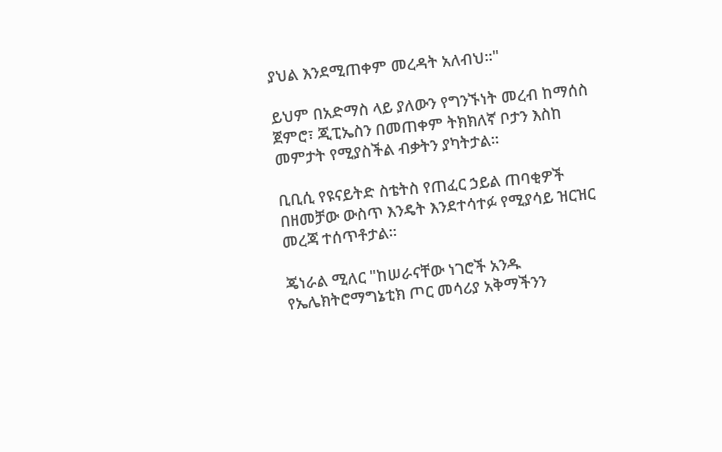ያህል እንደሚጠቀም መረዳት አለብህ።"

ይህም በአድማስ ላይ ያለውን የግንኙነት መረብ ከማሰስ ጀምሮ፣ ጂፒኤስን በመጠቀም ትክክለኛ ቦታን እስከ መምታት የሚያስችል ብቃትን ያካትታል።

ቢቢሲ የዩናይትድ ስቴትስ የጠፈር ኃይል ጠባቂዎች በዘመቻው ውስጥ እንዴት እንደተሳተፉ የሚያሳይ ዝርዝር መረጃ ተሰጥቶታል።

ጄነራል ሚለር "ከሠራናቸው ነገሮች አንዱ የኤሌክትሮማግኔቲክ ጦር መሳሪያ አቅማችንን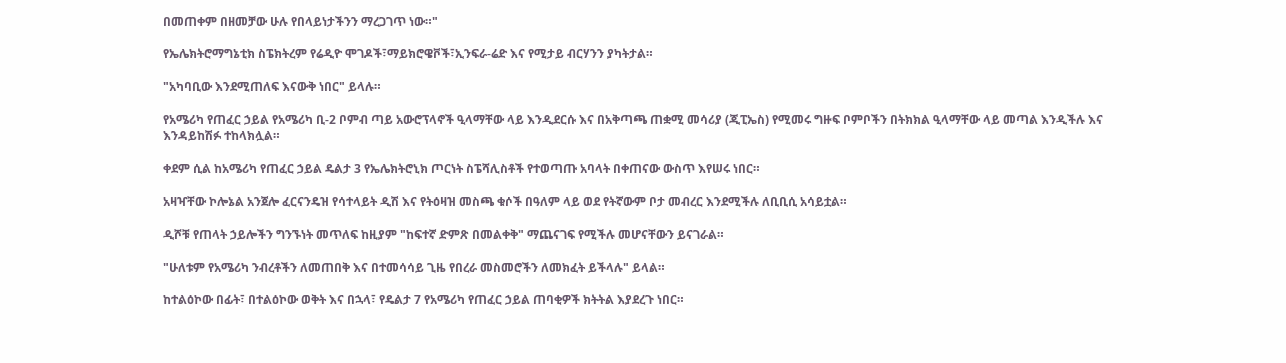በመጠቀም በዘመቻው ሁሉ የበላይነታችንን ማረጋገጥ ነው።"

የኤሌክትሮማግኔቲክ ስፔክትረም የሬዲዮ ሞገዶች፣ማይክሮዌቮች፣ኢንፍራ-ሬድ እና የሚታይ ብርሃንን ያካትታል።

"አካባቢው እንደሚጠለፍ እናውቅ ነበር" ይላሉ።

የአሜሪካ የጠፈር ኃይል የአሜሪካ ቢ-2 ቦምብ ጣይ አውሮፕላኖች ዒላማቸው ላይ እንዲደርሱ እና በአቅጣጫ ጠቋሚ መሳሪያ (ጂፒኤስ) የሚመሩ ግዙፍ ቦምቦችን በትክክል ዒላማቸው ላይ መጣል እንዲችሉ እና እንዳይከሽፉ ተከላክሏል።

ቀደም ሲል ከአሜሪካ የጠፈር ኃይል ዴልታ 3 የኤሌክትሮኒክ ጦርነት ስፔሻሊስቶች የተወጣጡ አባላት በቀጠናው ውስጥ እየሠሩ ነበር።

አዛዣቸው ኮሎኔል አንጀሎ ፈርናንዴዝ የሳተላይት ዲሽ እና የትዕዛዝ መስጫ ቁሶች በዓለም ላይ ወደ የትኛውም ቦታ መብረር እንደሚችሉ ለቢቢሲ አሳይቷል።

ዲሾቹ የጠላት ኃይሎችን ግንኙነት መጥለፍ ከዚያም "ከፍተኛ ድምጽ በመልቀቅ" ማጨናገፍ የሚችሉ መሆናቸውን ይናገራል።

"ሁለቱም የአሜሪካ ንብረቶችን ለመጠበቅ እና በተመሳሳይ ጊዜ የበረራ መስመሮችን ለመክፈት ይችላሉ" ይላል።

ከተልዕኮው በፊት፣ በተልዕኮው ወቅት እና በኋላ፣ የዴልታ 7 የአሜሪካ የጠፈር ኃይል ጠባቂዎች ክትትል እያደረጉ ነበር።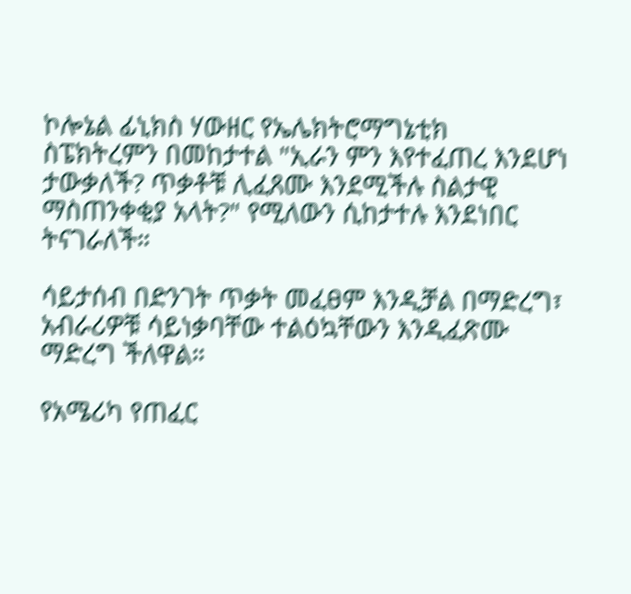ኮሎኔል ፊኒክስ ሃውዘር የኤሌክትሮማግኔቲክ ስፔክትረምን በመከታተል "ኢራን ምን እየተፈጠረ እንደሆነ ታውቃለች? ጥቃቶቹ ሊፈጸሙ እንደሚችሉ ስልታዊ ማስጠንቀቂያ አላት?" የሚለውን ሲከታተሉ እንደነበር ትናገራለች።

ሳይታሰብ በድንገት ጥቃት መፈፀም እንዲቻል በማድረግ፣ አብራሪዎቹ ሳይነቃባቸው ተልዕኳቸውን እንዲፈጽሙ ማድረግ ችለዋል።

የአሜሪካ የጠፈር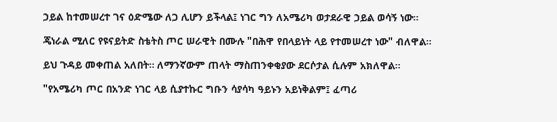ኃይል ከተመሠረተ ገና ዕድሜው ለጋ ሊሆን ይችላል፤ ነገር ግን ለአሜሪካ ወታደራዊ ኃይል ወሳኝ ነው።

ጄነራል ሚለር የዩናይትድ ስቴትስ ጦር ሠራዊት በሙሉ "በሕዋ የበላይነት ላይ የተመሠረተ ነው" ብለዋል።

ይህ ጉዳይ መቀጠል አለበት። ለማንኛውም ጠላት ማስጠንቀቂያው ደርሶታል ሲሉም አክለዋል።

"የአሜሪካ ጦር በአንድ ነገር ላይ ሲያተኩር ግቡን ሳያሳካ ዓይኑን አይነቅልም፤ ፈጣሪ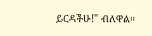ይርዳችሁ!" ብለዋል።